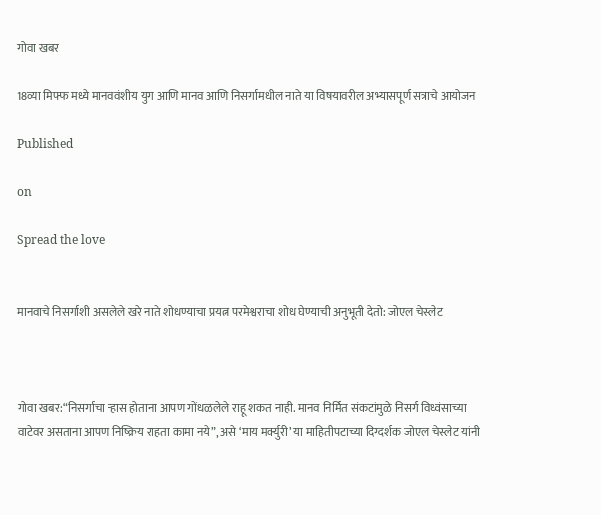गोवा खबर

18व्या मिफ्फ मध्ये मानववंशीय युग आणि मानव आणि निसर्गामधील नाते या विषयावरील अभ्यासपूर्ण सत्राचे आयोजन

Published

on

Spread the love


मानवाचे निसर्गाशी असलेले खरे नाते शोधण्याचा प्रयत्न परमेश्वराचा शोध घेण्याची अनुभूती देतो: जोएल चेस्लेट



गोवा खबर:“निसर्गाचा ऱ्हास होताना आपण गोंधळलेले राहू शकत नाही. मानव निर्मित संकटांमुळे निसर्ग विध्वंसाच्या वाटेवर असताना आपण निष्क्रिय राहता कामा नये”, असे ‘माय मर्क्युरी’ या माहितीपटाच्या दिग्दर्शक जोएल चेस्लेट यांनी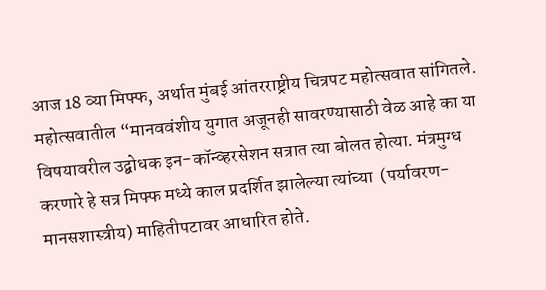आज 18 व्या मिफ्फ, अर्थात मुंबई आंतरराष्ट्रीय चित्रपट महोत्सवात सांगितले. महोत्सवातील “मानववंशीय युगात अजूनही सावरण्यासाठी वेळ आहे का या विषयावरील उद्बोधक इन-कॉन्व्हरसेशन सत्रात त्या बोलत होत्या. मंत्रमुग्ध करणारे हे सत्र मिफ्फ मध्ये काल प्रदर्शित झालेल्या त्यांच्या  (पर्यावरण-मानसशास्त्रीय) माहितीपटावर आधारित होते.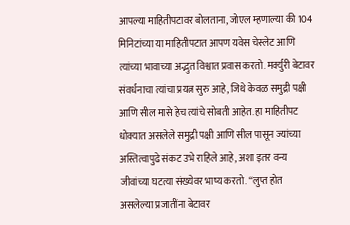आपल्या माहितीपटावर बोलताना, जोएल म्हणाल्या की 104 मिनिटांच्या या माहितीपटात आपण यवेस चेस्लेट आणि त्यांच्या भावाच्या अद्भुत विश्वात प्रवास करतो. मर्क्युरी बेटावर संवर्धनाचा त्यांचा प्रयत्न सुरु आहे, जिथे केवळ समुद्री पक्षी आणि सील मासे हेच त्यांचे सोबती आहेत. हा माहितीपट धोक्यात असलेले समुद्री पक्षी आणि सील पासून ज्यांच्या अस्तित्वापुढे संकट उभे राहिले आहे, अशा इतर वन्य जीवांच्या घटत्या संख्येवर भाष्य करतो. “लुप्त होत असलेल्या प्रजातींना बेटावर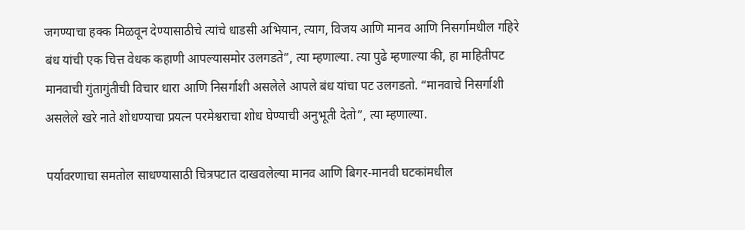जगण्याचा हक्क मिळवून देण्यासाठीचे त्यांचे धाडसी अभियान, त्याग, विजय आणि मानव आणि निसर्गामधील गहिरे बंध यांची एक चित्त वेधक कहाणी आपल्यासमोर उलगडते”, त्या म्हणाल्या. त्या पुढे म्हणाल्या की, हा माहितीपट मानवाची गुंतागुंतीची विचार धारा आणि निसर्गाशी असलेले आपले बंध यांचा पट उलगडतो. “मानवाचे निसर्गाशी असलेले खरे नाते शोधण्याचा प्रयत्न परमेश्वराचा शोध घेण्याची अनुभूती देतो”, त्या म्हणाल्या.

पर्यावरणाचा समतोल साधण्यासाठी चित्रपटात दाखवलेल्या मानव आणि बिगर-मानवी घटकांमधील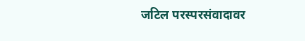जटिल परस्परसंवादावर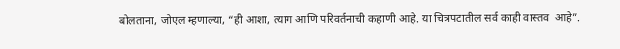बोलताना, जोएल म्हणाल्या, “ही आशा, त्याग आणि परिवर्तनाची कहाणी आहे. या चित्रपटातील सर्व काही वास्तव  आहे”.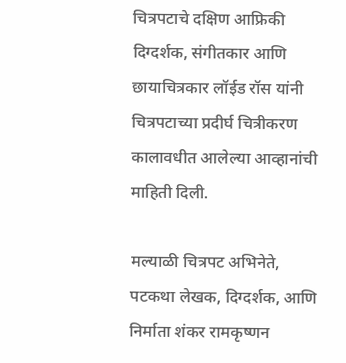चित्रपटाचे दक्षिण आफ्रिकी  दिग्दर्शक, संगीतकार आणि छायाचित्रकार लॉईड रॉस यांनी चित्रपटाच्या प्रदीर्घ चित्रीकरण कालावधीत आलेल्या आव्हानांची माहिती दिली.

मल्याळी चित्रपट अभिनेते, पटकथा लेखक, दिग्दर्शक, आणि निर्माता शंकर रामकृष्णन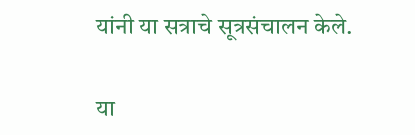यांनी या सत्राचे सूत्रसंचालन केले.

या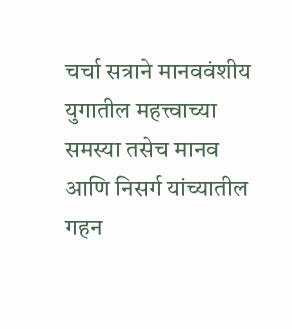चर्चा सत्राने मानववंशीय युगातील महत्त्वाच्या समस्या तसेच मानव आणि निसर्ग यांच्यातील गहन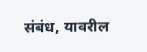संबंध, यावरील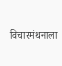विचारमंथनाला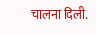चालना दिली.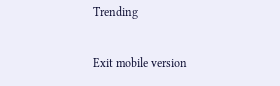Trending

Exit mobile version